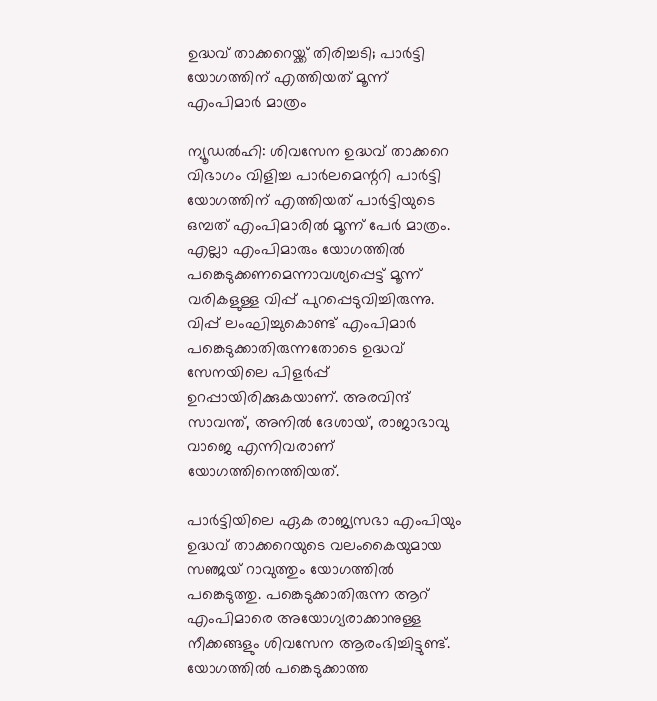ഉദ്ധവ് താക്കറെയ്ക്ക് തിരിച്ചടി; പാർട്ടി യോഗത്തിന് എത്തിയത് മൂന്ന് എംപിമാർ മാത്രം

ന്യൂഡൽഹി: ശിവസേന ഉദ്ധവ് താക്കറെ വിഭാഗം വിളിച്ച പാർലമെന്ററി പാർട്ടി യോഗത്തിന് എത്തിയത് പാർട്ടിയുടെ ഒമ്പത് എംപിമാരിൽ മൂന്ന് പേർ മാത്രം. എല്ലാ എംപിമാരും യോഗത്തിൽ പങ്കെടുക്കണമെന്നാവശ്യപ്പെട്ട് മൂന്ന് വരികളുള്ള വിപ്പ് പുറപ്പെടുവിച്ചിരുന്നു. വിപ്പ് ലംഘിച്ചുകൊണ്ട് എംപിമാർ പങ്കെടുക്കാതിരുന്നതോടെ ഉദ്ധവ് സേനയിലെ പിളർപ്പ് ഉറപ്പായിരിക്കുകയാണ്. അരവിന്ദ് സാവന്ത്, അനിൽ ദേശായ്, രാജാഭാവു വാജെ എന്നിവരാണ് യോഗത്തിനെത്തിയത്.

പാർട്ടിയിലെ ഏക രാജ്യസഭാ എംപിയും ഉദ്ധവ് താക്കറെയുടെ വലംകൈയുമായ സഞ്ജയ് റാവുത്തും യോഗത്തിൽ പങ്കെടുത്തു. പങ്കെടുക്കാതിരുന്ന ആറ് എംപിമാരെ അയോഗ്യരാക്കാനുള്ള നീക്കങ്ങളും ശിവസേന ആരംഭിച്ചിട്ടുണ്ട്. യോഗത്തിൽ പങ്കെടുക്കാത്ത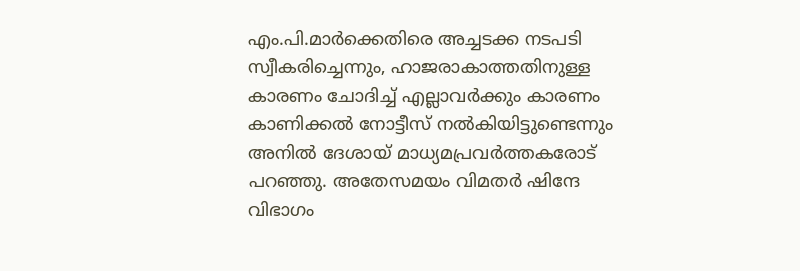എം.പി.മാർക്കെതിരെ അച്ചടക്ക നടപടി സ്വീകരിച്ചെന്നും, ഹാജരാകാത്തതിനുള്ള കാരണം ചോദിച്ച് എല്ലാവർക്കും കാരണം കാണിക്കൽ നോട്ടീസ് നൽകിയിട്ടുണ്ടെന്നും അനിൽ ദേശായ് മാധ്യമപ്രവർത്തകരോട് പറഞ്ഞു. അതേസമയം വിമതർ ഷിന്ദേ വിഭാഗം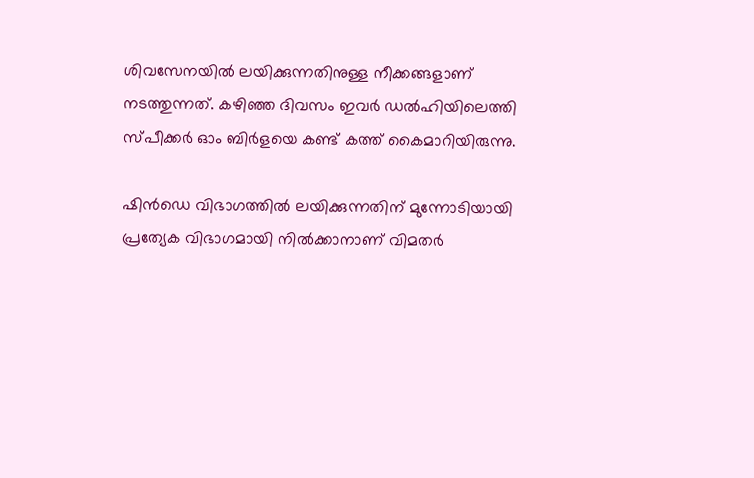ശിവസേനയിൽ ലയിക്കുന്നതിനുള്ള നീക്കങ്ങളാണ് നടത്തുന്നത്. കഴിഞ്ഞ ദിവസം ഇവർ ഡൽഹിയിലെത്തി സ്പീക്കർ ഓം ബിർളയെ കണ്ട് കത്ത് കൈമാറിയിരുന്നു.

ഷിൻഡെ വിഭാഗത്തിൽ ലയിക്കുന്നതിന് മുന്നോടിയായി പ്രത്യേക വിഭാഗമായി നിൽക്കാനാണ് വിമതർ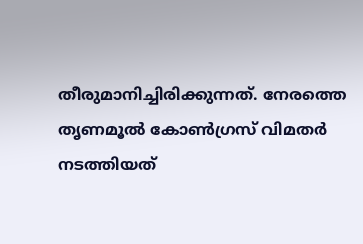തീരുമാനിച്ചിരിക്കുന്നത്. നേരത്തെ തൃണമൂൽ കോൺഗ്രസ് വിമതർ നടത്തിയത്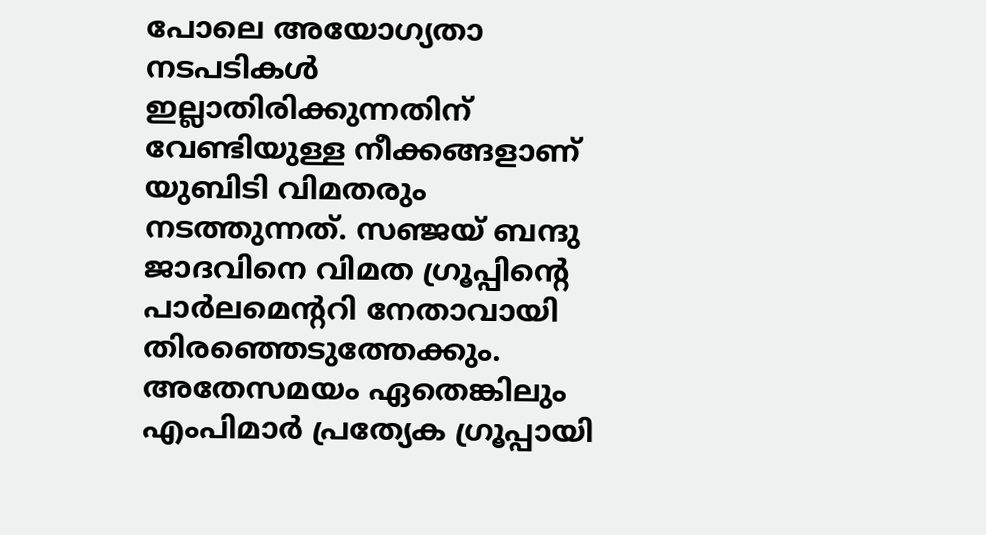പോലെ അയോഗ്യതാ നടപടികൾ ഇല്ലാതിരിക്കുന്നതിന് വേണ്ടിയുള്ള നീക്കങ്ങളാണ് യുബിടി വിമതരും നടത്തുന്നത്. സഞ്ജയ് ബന്ദു ജാദവിനെ വിമത ഗ്രൂപ്പിന്റെ പാർലമെന്ററി നേതാവായി തിരഞ്ഞെടുത്തേക്കും. അതേസമയം ഏതെങ്കിലും എംപിമാർ പ്രത്യേക ഗ്രൂപ്പായി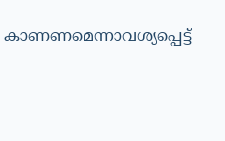കാണണമെന്നാവശ്യപ്പെട്ട്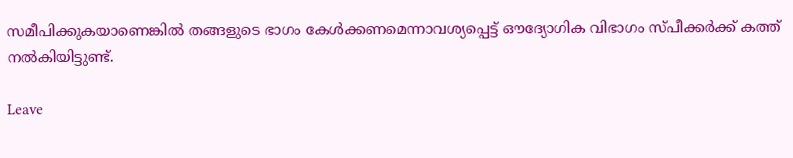സമീപിക്കുകയാണെങ്കിൽ തങ്ങളുടെ ഭാഗം കേൾക്കണമെന്നാവശ്യപ്പെട്ട് ഔദ്യോഗിക വിഭാഗം സ്പീക്കർക്ക് കത്ത് നൽകിയിട്ടുണ്ട്.

Leave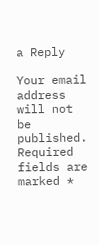a Reply

Your email address will not be published. Required fields are marked *